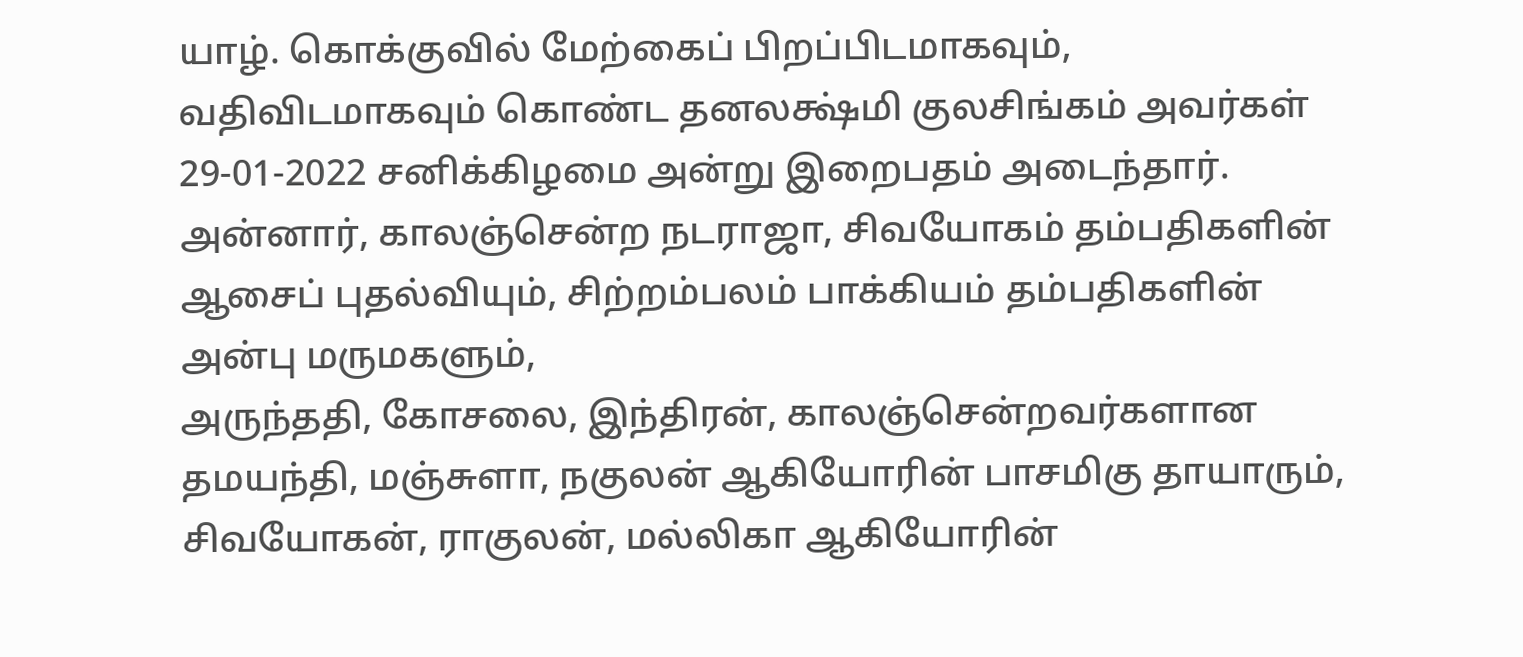யாழ். கொக்குவில் மேற்கைப் பிறப்பிடமாகவும், வதிவிடமாகவும் கொண்ட தனலக்ஷ்மி குலசிங்கம் அவர்கள் 29-01-2022 சனிக்கிழமை அன்று இறைபதம் அடைந்தார்.
அன்னார், காலஞ்சென்ற நடராஜா, சிவயோகம் தம்பதிகளின் ஆசைப் புதல்வியும், சிற்றம்பலம் பாக்கியம் தம்பதிகளின் அன்பு மருமகளும்,
அருந்ததி, கோசலை, இந்திரன், காலஞ்சென்றவர்களான தமயந்தி, மஞ்சுளா, நகுலன் ஆகியோரின் பாசமிகு தாயாரும்,
சிவயோகன், ராகுலன், மல்லிகா ஆகியோரின்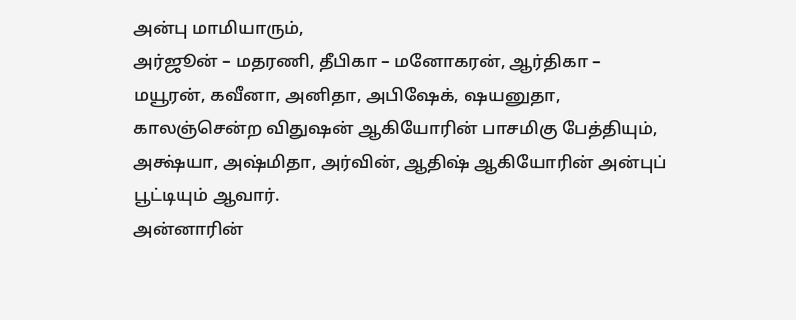அன்பு மாமியாரும்,
அர்ஜூன் – மதரணி, தீபிகா – மனோகரன், ஆர்திகா – மயூரன், கவீனா, அனிதா, அபிஷேக், ஷயனுதா, காலஞ்சென்ற விதுஷன் ஆகியோரின் பாசமிகு பேத்தியும்,
அக்ஷ்யா, அஷ்மிதா, அர்வின், ஆதிஷ் ஆகியோரின் அன்புப் பூட்டியும் ஆவார்.
அன்னாரின்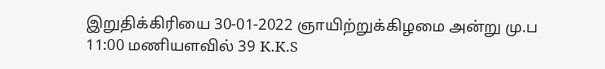இறுதிக்கிரியை 30-01-2022 ஞாயிற்றுக்கிழமை அன்று மு.ப 11:00 மணியளவில் 39 K.K.S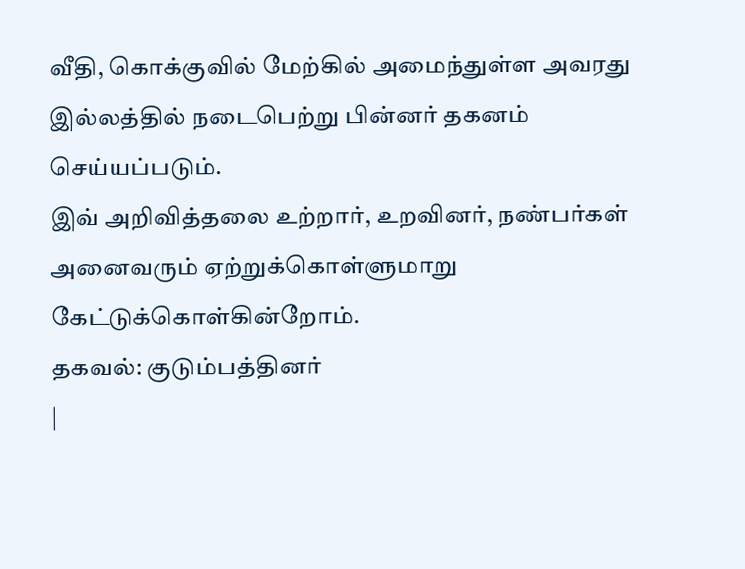வீதி, கொக்குவில் மேற்கில் அமைந்துள்ள அவரது இல்லத்தில் நடைபெற்று பின்னர் தகனம் செய்யப்படும்.
இவ் அறிவித்தலை உற்றார், உறவினர், நண்பர்கள் அனைவரும் ஏற்றுக்கொள்ளுமாறு கேட்டுக்கொள்கின்றோம்.
தகவல்: குடும்பத்தினர்
|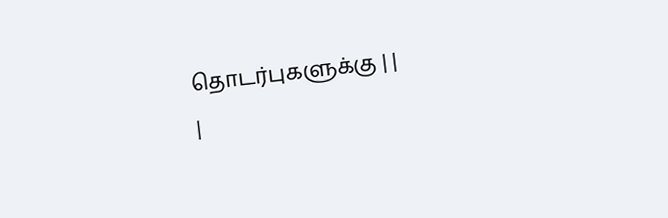தொடர்புகளுக்கு | |
|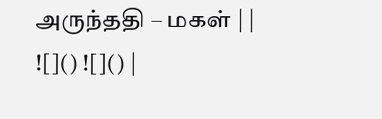அருந்ததி – மகள் | |
![]() ![]() |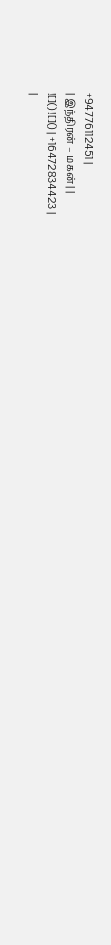+94776112451 |
| இந்திரன் – மகன் | |
![]() ![]() | +16472834423 |
|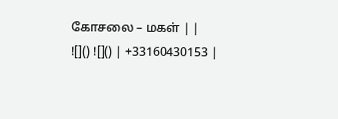கோசலை – மகள் | |
![]() ![]() | +33160430153 |